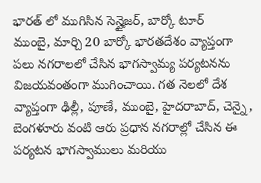భారత్ లో ముగిసిన సెన్హైజర్, బార్కో టూర్
ముంబై, మార్చి 20 బార్కో భారతదేశం వ్యాప్తంగా పలు నగరాలలో చేసిన భాగస్వామ్య పర్యటనను విజయవంతంగా ముగించాయి. గత నెలలో దేశ వ్యాప్తంగా ఢిల్లీ, పూణే, ముంబై, హైదరాబాద్, చెన్నై , బెంగళూరు వంటి ఆరు ప్రధాన నగరాల్లో చేసిన ఈ పర్యటన భాగస్వాములు మరియు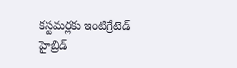కస్టమర్లకు ఇంటిగ్రేటెడ్ హైబ్రిడ్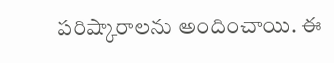పరిష్కారాలను అందించాయి. ఈ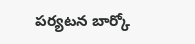పర్యటన బార్కో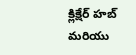క్లిక్షేర్ హబ్ మరియు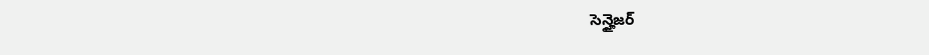సెన్హైజర్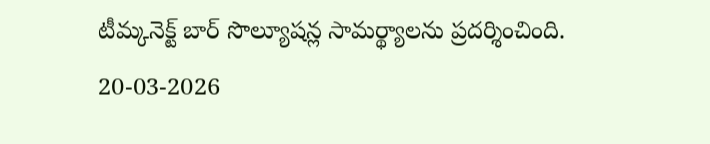టీమ్కనెక్ట్ బార్ సొల్యూషన్ల సామర్థ్యాలను ప్రదర్శించింది.
20-03-2026